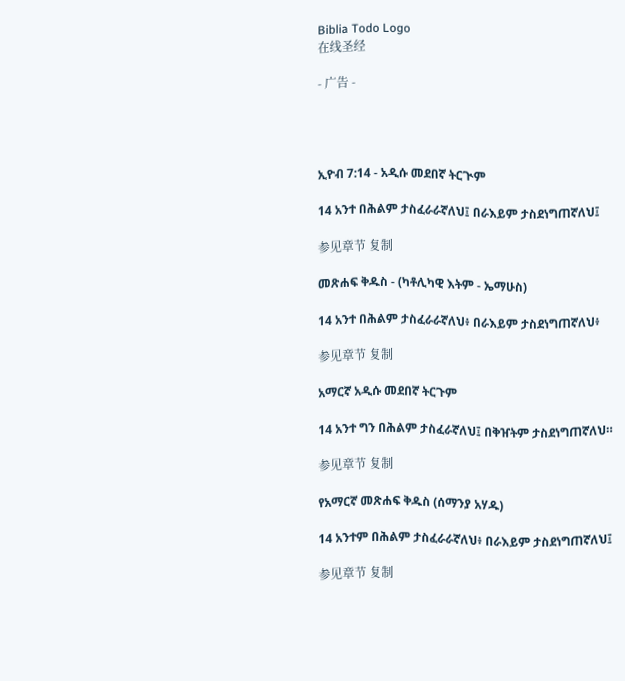Biblia Todo Logo
在线圣经

- 广告 -




ኢዮብ 7:14 - አዲሱ መደበኛ ትርጒም

14 አንተ በሕልም ታስፈራራኛለህ፤ በራእይም ታስደነግጠኛለህ፤

参见章节 复制

መጽሐፍ ቅዱስ - (ካቶሊካዊ እትም - ኤማሁስ)

14 አንተ በሕልም ታስፈራራኛለህ፥ በራእይም ታስደነግጠኛለህ፥

参见章节 复制

አማርኛ አዲሱ መደበኛ ትርጉም

14 አንተ ግን በሕልም ታስፈራኛለህ፤ በቅዠትም ታስደነግጠኛለህ።

参见章节 复制

የአማርኛ መጽሐፍ ቅዱስ (ሰማንያ አሃዱ)

14 አንተም በሕልም ታስፈራራኛለህ፥ በራእይም ታስደነግጠኛለህ፤

参见章节 复制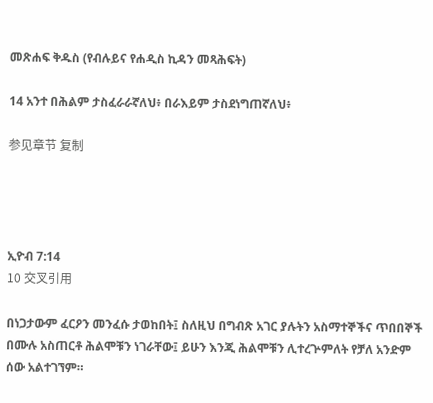መጽሐፍ ቅዱስ (የብሉይና የሐዲስ ኪዳን መጻሕፍት)

14 አንተ በሕልም ታስፈራራኛለህ፥ በራእይም ታስደነግጠኛለህ፥

参见章节 复制




ኢዮብ 7:14
10 交叉引用

በነጋታውም ፈርዖን መንፈሱ ታወከበት፤ ስለዚህ በግብጽ አገር ያሉትን አስማተኞችና ጥበበኞች በሙሉ አስጠርቶ ሕልሞቹን ነገራቸው፤ ይሁን እንጂ ሕልሞቹን ሊተረጕምለት የቻለ አንድም ሰው አልተገኘም።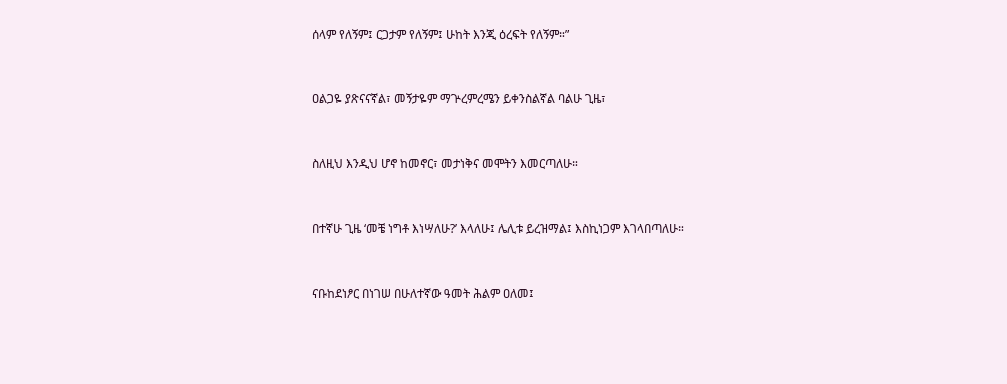ሰላም የለኝም፤ ርጋታም የለኝም፤ ሁከት እንጂ ዕረፍት የለኝም።”


ዐልጋዬ ያጽናናኛል፣ መኝታዬም ማጕረምረሜን ይቀንስልኛል ባልሁ ጊዜ፣


ስለዚህ እንዲህ ሆኖ ከመኖር፣ መታነቅና መሞትን እመርጣለሁ።


በተኛሁ ጊዜ ‘መቼ ነግቶ እነሣለሁ?’ እላለሁ፤ ሌሊቱ ይረዝማል፤ እስኪነጋም እገላበጣለሁ።


ናቡከደነፆር በነገሠ በሁለተኛው ዓመት ሕልም ዐለመ፤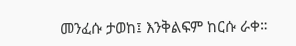መንፈሱ ታወከ፤ እንቅልፍም ከርሱ ራቀ።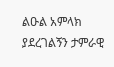ልዑል አምላክ ያደረገልኝን ታምራዊ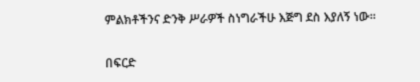ምልክቶችንና ድንቅ ሥራዎች ስነግራችሁ እጅግ ደስ እያለኝ ነው።


በፍርድ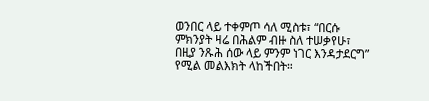ወንበር ላይ ተቀምጦ ሳለ ሚስቱ፣ “በርሱ ምክንያት ዛሬ በሕልም ብዙ ስለ ተሠቃየሁ፣ በዚያ ንጹሕ ሰው ላይ ምንም ነገር እንዳታደርግ” የሚል መልእክት ላከችበት።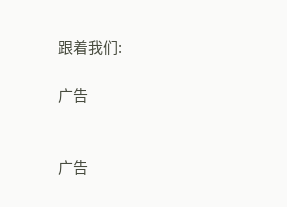跟着我们:

广告


广告